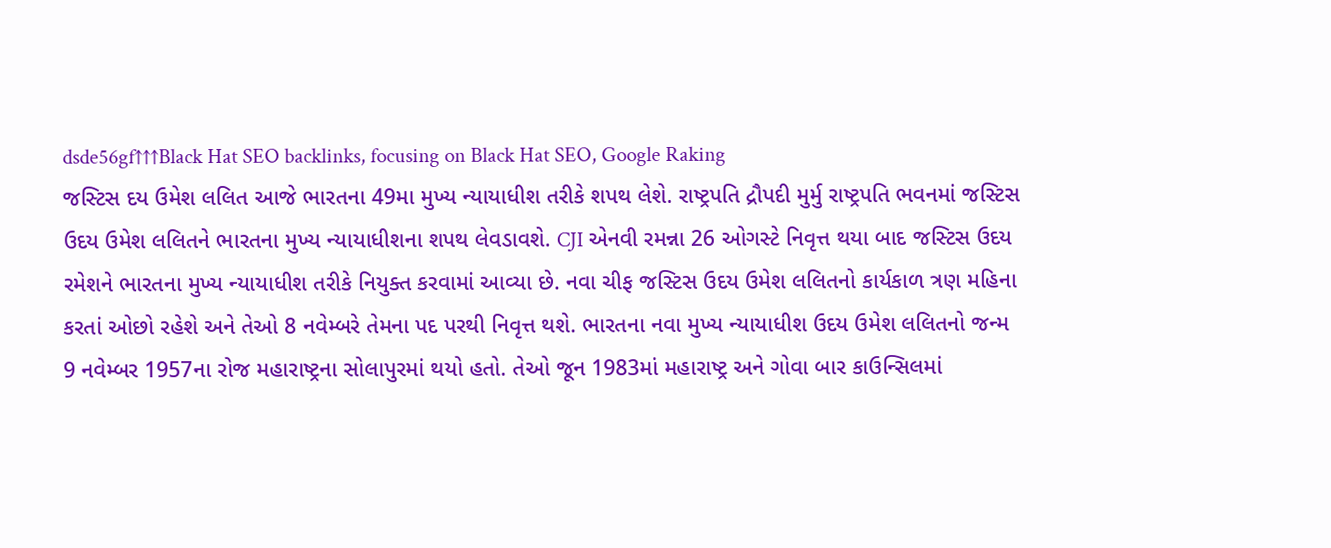dsde56gf↑↑↑Black Hat SEO backlinks, focusing on Black Hat SEO, Google Raking
જસ્ટિસ દય ઉમેશ લલિત આજે ભારતના 49મા મુખ્ય ન્યાયાધીશ તરીકે શપથ લેશે. રાષ્ટ્રપતિ દ્રૌપદી મુર્મુ રાષ્ટ્રપતિ ભવનમાં જસ્ટિસ ઉદય ઉમેશ લલિતને ભારતના મુખ્ય ન્યાયાધીશના શપથ લેવડાવશે. CJI એનવી રમન્ના 26 ઓગસ્ટે નિવૃત્ત થયા બાદ જસ્ટિસ ઉદય રમેશને ભારતના મુખ્ય ન્યાયાધીશ તરીકે નિયુક્ત કરવામાં આવ્યા છે. નવા ચીફ જસ્ટિસ ઉદય ઉમેશ લલિતનો કાર્યકાળ ત્રણ મહિના કરતાં ઓછો રહેશે અને તેઓ 8 નવેમ્બરે તેમના પદ પરથી નિવૃત્ત થશે. ભારતના નવા મુખ્ય ન્યાયાધીશ ઉદય ઉમેશ લલિતનો જન્મ 9 નવેમ્બર 1957ના રોજ મહારાષ્ટ્રના સોલાપુરમાં થયો હતો. તેઓ જૂન 1983માં મહારાષ્ટ્ર અને ગોવા બાર કાઉન્સિલમાં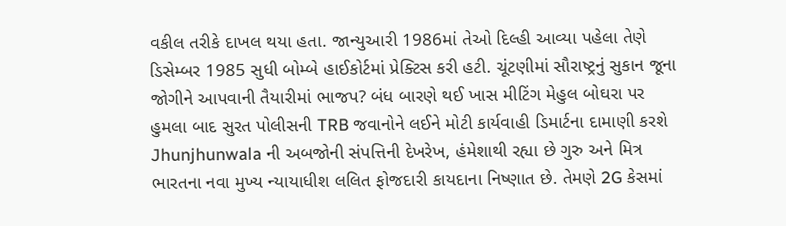વકીલ તરીકે દાખલ થયા હતા. જાન્યુઆરી 1986માં તેઓ દિલ્હી આવ્યા પહેલા તેણે ડિસેમ્બર 1985 સુધી બોમ્બે હાઈકોર્ટમાં પ્રેક્ટિસ કરી હટી. ચૂંટણીમાં સૌરાષ્ટ્રનું સુકાન જૂના જોગીને આપવાની તૈયારીમાં ભાજપ? બંધ બારણે થઈ ખાસ મીટિંગ મેહુલ બોઘરા પર હુમલા બાદ સુરત પોલીસની TRB જવાનોને લઈને મોટી કાર્યવાહી ડિમાર્ટના દામાણી કરશે Jhunjhunwala ની અબજોની સંપત્તિની દેખરેખ, હંમેશાથી રહ્યા છે ગુરુ અને મિત્ર ભારતના નવા મુખ્ય ન્યાયાધીશ લલિત ફોજદારી કાયદાના નિષ્ણાત છે. તેમણે 2G કેસમાં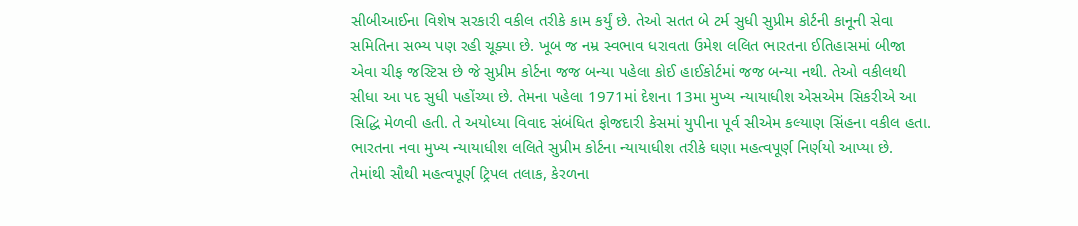સીબીઆઈના વિશેષ સરકારી વકીલ તરીકે કામ કર્યું છે. તેઓ સતત બે ટર્મ સુધી સુપ્રીમ કોર્ટની કાનૂની સેવા સમિતિના સભ્ય પણ રહી ચૂક્યા છે. ખૂબ જ નમ્ર સ્વભાવ ધરાવતા ઉમેશ લલિત ભારતના ઈતિહાસમાં બીજા એવા ચીફ જસ્ટિસ છે જે સુપ્રીમ કોર્ટના જજ બન્યા પહેલા કોઈ હાઈકોર્ટમાં જજ બન્યા નથી. તેઓ વકીલથી સીધા આ પદ સુધી પહોંચ્યા છે. તેમના પહેલા 1971માં દેશના 13મા મુખ્ય ન્યાયાધીશ એસએમ સિકરીએ આ સિદ્ધિ મેળવી હતી. તે અયોધ્યા વિવાદ સંબંધિત ફોજદારી કેસમાં યુપીના પૂર્વ સીએમ કલ્યાણ સિંહના વકીલ હતા. ભારતના નવા મુખ્ય ન્યાયાધીશ લલિતે સુપ્રીમ કોર્ટના ન્યાયાધીશ તરીકે ઘણા મહત્વપૂર્ણ નિર્ણયો આપ્યા છે. તેમાંથી સૌથી મહત્વપૂર્ણ ટ્રિપલ તલાક, કેરળના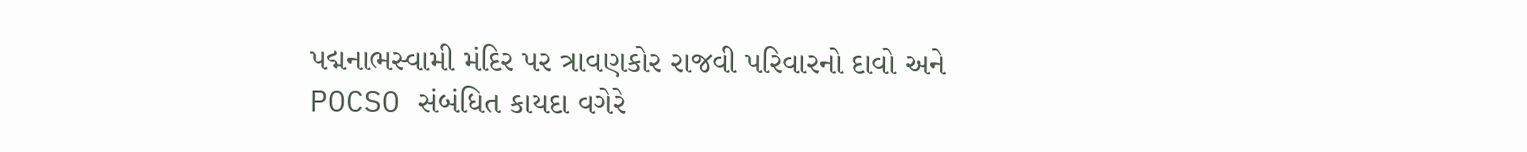પદ્મનાભસ્વામી મંદિર પર ત્રાવણકોર રાજવી પરિવારનો દાવો અને POCSO સંબંધિત કાયદા વગેરે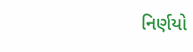નિર્ણયો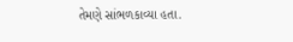તેમણે સાંભળકાવ્યા હતા.